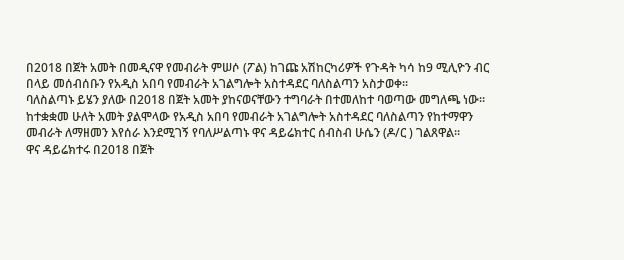በ2018 በጀት አመት በመዲናዋ የመብራት ምሠሶ (ፖል) ከገጩ አሽከርካሪዎች የጉዳት ካሳ ከ9 ሚሊዮን ብር በላይ መሰብሰቡን የአዲስ አበባ የመብራት አገልግሎት አስተዳደር ባለስልጣን አስታወቀ።
ባለስልጣኑ ይሄን ያለው በ2018 በጀት አመት ያከናወናቸውን ተግባራት በተመለከተ ባወጣው መግለጫ ነው።
ከተቋቋመ ሁለት አመት ያልሞላው የአዲስ አበባ የመብራት አገልግሎት አስተዳደር ባለስልጣን የከተማዋን መብራት ለማዘመን እየሰራ እንደሚገኝ የባለሥልጣኑ ዋና ዳይሬክተር ሰብስብ ሁሴን (ዶ/ር ) ገልጸዋል።
ዋና ዳይሬክተሩ በ2018 በጀት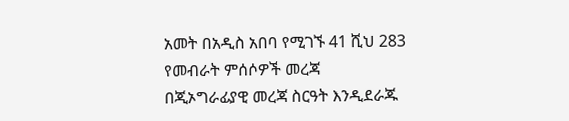አመት በአዲስ አበባ የሚገኙ 41 ሺህ 283 የመብራት ምሰሶዎች መረጃ በጂኦግራፊያዊ መረጃ ስርዓት እንዲደራጁ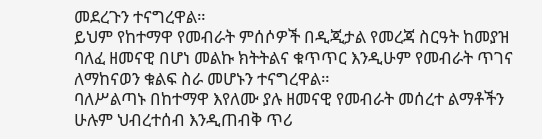መደረጉን ተናግረዋል።
ይህም የከተማዋ የመብራት ምሰሶዎች በዲጂታል የመረጃ ስርዓት ከመያዝ ባለፈ ዘመናዊ በሆነ መልኩ ክትትልና ቁጥጥር እንዲሁም የመብራት ጥገና ለማከናወን ቁልፍ ስራ መሆኑን ተናግረዋል።
ባለሥልጣኑ በከተማዋ እየለሙ ያሉ ዘመናዊ የመብራት መሰረተ ልማቶችን ሁሉም ህብረተሰብ እንዲጠብቅ ጥሪ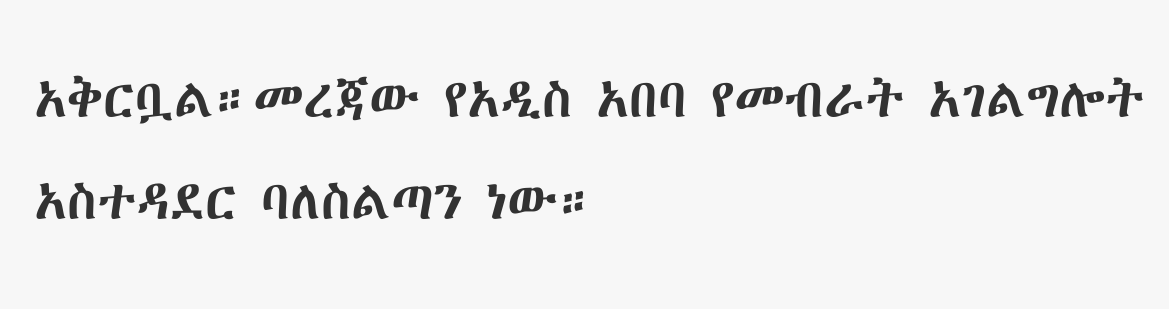አቅርቧል።መረጃው የአዲስ አበባ የመብራት አገልግሎት አስተዳደር ባለስልጣን ነው።